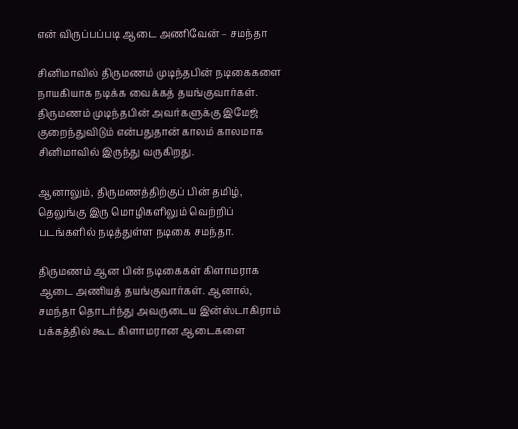என் விருப்பப்படி ஆடை அணிவேன் – சமந்தா

சினிமாவில் திருமணம் முடிந்தபின் நடிகைகளை நாயகியாக நடிக்க வைக்கத் தயங்குவார்கள். திருமணம் முடிந்தபின் அவர்களுக்கு இமேஜ் குறைந்துவிடும் என்பதுதான் காலம் காலமாக சினிமாவில் இருந்து வருகிறது.

ஆனாலும், திருமணத்திற்குப் பின் தமிழ், தெலுங்கு இரு மொழிகளிலும் வெற்றிப் படங்களில் நடித்துள்ள நடிகை சமந்தா.

திருமணம் ஆன பின் நடிகைகள் கிளாமராக ஆடை அணியத் தயங்குவார்கள். ஆனால், சமந்தா தொடர்ந்து அவருடைய இன்ஸ்டாகிராம் பக்கத்தில் கூட கிளாமரான ஆடைகளை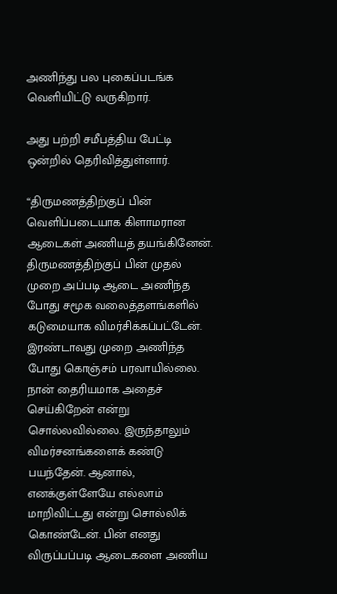அணிந்து பல புகைப்படங்க வெளியிட்டு வருகிறார்.

அது பற்றி சமீபத்திய பேட்டி ஒன்றில் தெரிவித்துள்ளார்.

“திருமணத்திற்குப் பின் வெளிப்படையாக கிளாமரான ஆடைகள் அணியத் தயங்கினேன். திருமணத்திற்குப் பின் முதல் முறை அப்படி ஆடை அணிந்த போது சமூக வலைத்தளங்களில் கடுமையாக விமர்சிக்கப்பட்டேன். இரண்டாவது முறை அணிந்த போது கொஞ்சம் பரவாயில்லை. நான் தைரியமாக அதைச் செய்கிறேன் என்று சொல்லவில்லை. இருந்தாலும் விமர்சனங்களைக் கண்டு பயந்தேன். ஆனால், எனக்குள்ளேயே எல்லாம் மாறிவிட்டது என்று சொல்லிக் கொண்டேன். பின் எனது விருப்பப்படி ஆடைகளை அணிய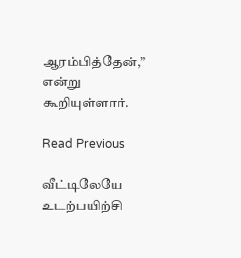ஆரம்பித்தேன்,” என்று கூறியுள்ளார்.

Read Previous

வீட்டிலேயே உடற்பயிற்சி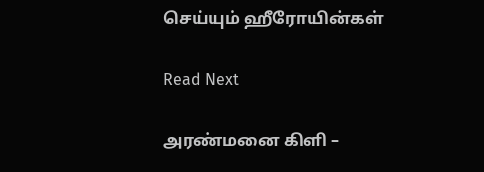செய்யும் ஹீரோயின்கள்

Read Next

அரண்மனை கிளி –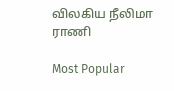விலகிய நீலிமா ராணி

Most Popular